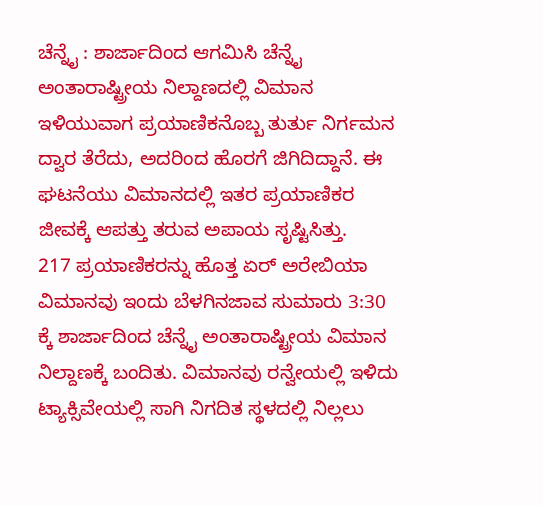ಚೆನ್ನೈ : ಶಾರ್ಜಾದಿಂದ ಆಗಮಿಸಿ ಚೆನ್ನೈ ಅಂತಾರಾಷ್ಟ್ರೀಯ ನಿಲ್ದಾಣದಲ್ಲಿ ವಿಮಾನ ಇಳಿಯುವಾಗ ಪ್ರಯಾಣಿಕನೊಬ್ಬ ತುರ್ತು ನಿರ್ಗಮನ ದ್ವಾರ ತೆರೆದು, ಅದರಿಂದ ಹೊರಗೆ ಜಿಗಿದಿದ್ದಾನೆ. ಈ ಘಟನೆಯು ವಿಮಾನದಲ್ಲಿ ಇತರ ಪ್ರಯಾಣಿಕರ ಜೀವಕ್ಕೆ ಆಪತ್ತು ತರುವ ಅಪಾಯ ಸೃಷ್ಟಿಸಿತ್ತು.
217 ಪ್ರಯಾಣಿಕರನ್ನು ಹೊತ್ತ ಏರ್ ಅರೇಬಿಯಾ ವಿಮಾನವು ಇಂದು ಬೆಳಗಿನಜಾವ ಸುಮಾರು 3:30 ಕ್ಕೆ ಶಾರ್ಜಾದಿಂದ ಚೆನ್ನೈ ಅಂತಾರಾಷ್ಟ್ರೀಯ ವಿಮಾನ ನಿಲ್ದಾಣಕ್ಕೆ ಬಂದಿತು. ವಿಮಾನವು ರನ್ವೇಯಲ್ಲಿ ಇಳಿದು ಟ್ಯಾಕ್ಸಿವೇಯಲ್ಲಿ ಸಾಗಿ ನಿಗದಿತ ಸ್ಥಳದಲ್ಲಿ ನಿಲ್ಲಲು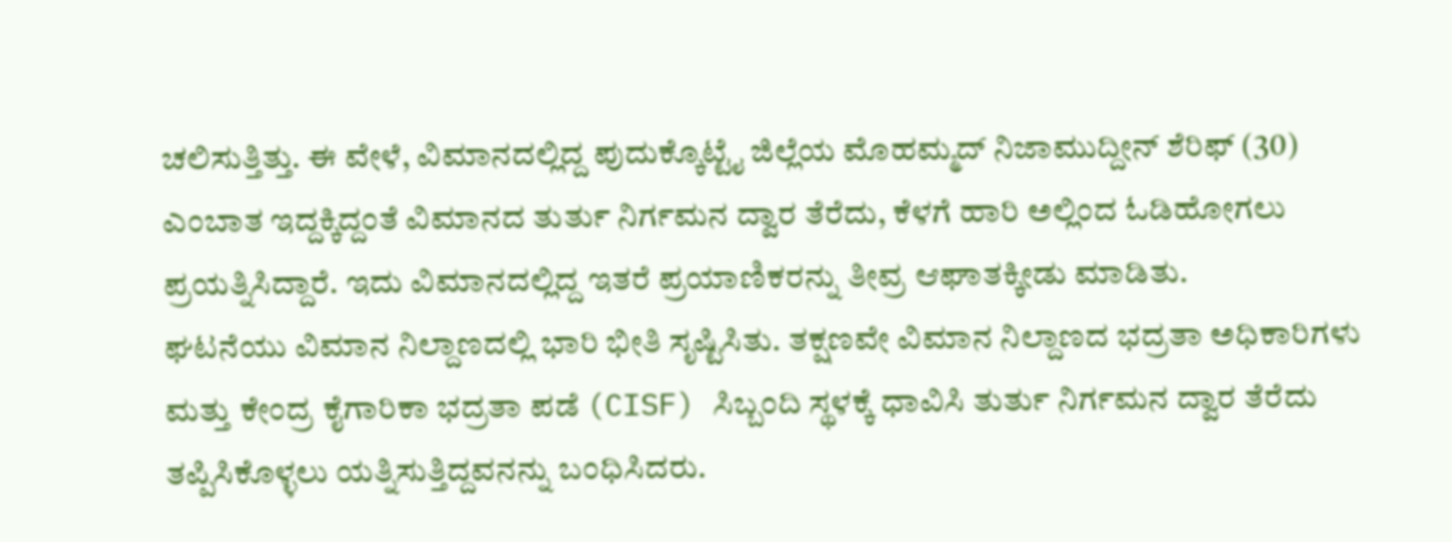ಚಲಿಸುತ್ತಿತ್ತು. ಈ ವೇಳೆ, ವಿಮಾನದಲ್ಲಿದ್ದ ಪುದುಕ್ಕೊಟ್ಟೈ ಜಿಲ್ಲೆಯ ಮೊಹಮ್ಮದ್ ನಿಜಾಮುದ್ದೀನ್ ಶೆರಿಫ್ (30) ಎಂಬಾತ ಇದ್ದಕ್ಕಿದ್ದಂತೆ ವಿಮಾನದ ತುರ್ತು ನಿರ್ಗಮನ ದ್ವಾರ ತೆರೆದು, ಕೆಳಗೆ ಹಾರಿ ಅಲ್ಲಿಂದ ಓಡಿಹೋಗಲು ಪ್ರಯತ್ನಿಸಿದ್ದಾರೆ. ಇದು ವಿಮಾನದಲ್ಲಿದ್ದ ಇತರೆ ಪ್ರಯಾಣಿಕರನ್ನು ತೀವ್ರ ಆಘಾತಕ್ಕೀಡು ಮಾಡಿತು.
ಘಟನೆಯು ವಿಮಾನ ನಿಲ್ದಾಣದಲ್ಲಿ ಭಾರಿ ಭೀತಿ ಸೃಷ್ಟಿಸಿತು. ತಕ್ಷಣವೇ ವಿಮಾನ ನಿಲ್ದಾಣದ ಭದ್ರತಾ ಅಧಿಕಾರಿಗಳು ಮತ್ತು ಕೇಂದ್ರ ಕೈಗಾರಿಕಾ ಭದ್ರತಾ ಪಡೆ (CISF) ಸಿಬ್ಬಂದಿ ಸ್ಥಳಕ್ಕೆ ಧಾವಿಸಿ ತುರ್ತು ನಿರ್ಗಮನ ದ್ವಾರ ತೆರೆದು ತಪ್ಪಿಸಿಕೊಳ್ಳಲು ಯತ್ನಿಸುತ್ತಿದ್ದವನನ್ನು ಬಂಧಿಸಿದರು.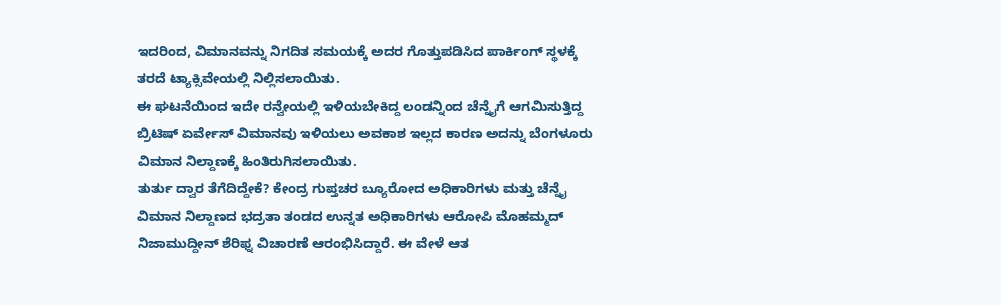ಇದರಿಂದ, ವಿಮಾನವನ್ನು ನಿಗದಿತ ಸಮಯಕ್ಕೆ ಅದರ ಗೊತ್ತುಪಡಿಸಿದ ಪಾರ್ಕಿಂಗ್ ಸ್ಥಳಕ್ಕೆ ತರದೆ ಟ್ಯಾಕ್ಸಿವೇಯಲ್ಲಿ ನಿಲ್ಲಿಸಲಾಯಿತು.
ಈ ಘಟನೆಯಿಂದ ಇದೇ ರನ್ವೇಯಲ್ಲಿ ಇಳಿಯಬೇಕಿದ್ದ ಲಂಡನ್ನಿಂದ ಚೆನ್ನೈಗೆ ಆಗಮಿಸುತ್ತಿದ್ದ ಬ್ರಿಟಿಷ್ ಏರ್ವೇಸ್ ವಿಮಾನವು ಇಳಿಯಲು ಅವಕಾಶ ಇಲ್ಲದ ಕಾರಣ ಅದನ್ನು ಬೆಂಗಳೂರು ವಿಮಾನ ನಿಲ್ದಾಣಕ್ಕೆ ಹಿಂತಿರುಗಿಸಲಾಯಿತು.
ತುರ್ತು ದ್ವಾರ ತೆಗೆದಿದ್ದೇಕೆ? ಕೇಂದ್ರ ಗುಪ್ತಚರ ಬ್ಯೂರೋದ ಅಧಿಕಾರಿಗಳು ಮತ್ತು ಚೆನ್ನೈ ವಿಮಾನ ನಿಲ್ದಾಣದ ಭದ್ರತಾ ತಂಡದ ಉನ್ನತ ಅಧಿಕಾರಿಗಳು ಆರೋಪಿ ಮೊಹಮ್ಮದ್ ನಿಜಾಮುದ್ದೀನ್ ಶೆರಿಫ್ನ ವಿಚಾರಣೆ ಆರಂಭಿಸಿದ್ದಾರೆ. ಈ ವೇಳೆ ಆತ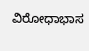ವಿರೋಧಾಭಾಸ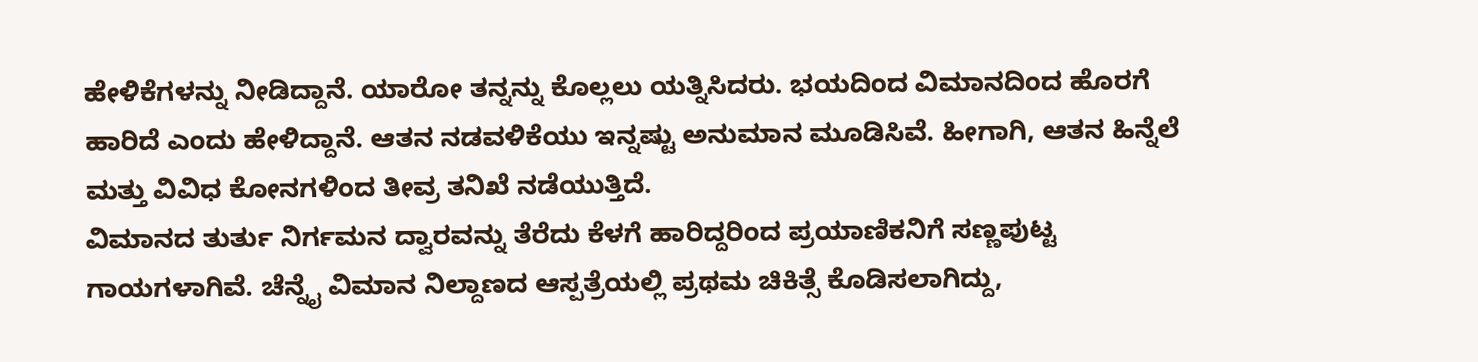ಹೇಳಿಕೆಗಳನ್ನು ನೀಡಿದ್ದಾನೆ. ಯಾರೋ ತನ್ನನ್ನು ಕೊಲ್ಲಲು ಯತ್ನಿಸಿದರು. ಭಯದಿಂದ ವಿಮಾನದಿಂದ ಹೊರಗೆ ಹಾರಿದೆ ಎಂದು ಹೇಳಿದ್ದಾನೆ. ಆತನ ನಡವಳಿಕೆಯು ಇನ್ನಷ್ಟು ಅನುಮಾನ ಮೂಡಿಸಿವೆ. ಹೀಗಾಗಿ, ಆತನ ಹಿನ್ನೆಲೆ ಮತ್ತು ವಿವಿಧ ಕೋನಗಳಿಂದ ತೀವ್ರ ತನಿಖೆ ನಡೆಯುತ್ತಿದೆ.
ವಿಮಾನದ ತುರ್ತು ನಿರ್ಗಮನ ದ್ವಾರವನ್ನು ತೆರೆದು ಕೆಳಗೆ ಹಾರಿದ್ದರಿಂದ ಪ್ರಯಾಣಿಕನಿಗೆ ಸಣ್ಣಪುಟ್ಟ ಗಾಯಗಳಾಗಿವೆ. ಚೆನ್ನೈ ವಿಮಾನ ನಿಲ್ದಾಣದ ಆಸ್ಪತ್ರೆಯಲ್ಲಿ ಪ್ರಥಮ ಚಿಕಿತ್ಸೆ ಕೊಡಿಸಲಾಗಿದ್ದು,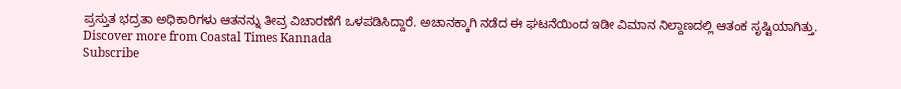ಪ್ರಸ್ತುತ ಭದ್ರತಾ ಅಧಿಕಾರಿಗಳು ಆತನನ್ನು ತೀವ್ರ ವಿಚಾರಣೆಗೆ ಒಳಪಡಿಸಿದ್ದಾರೆ. ಅಚಾನಕ್ಕಾಗಿ ನಡೆದ ಈ ಘಟನೆಯಿಂದ ಇಡೀ ವಿಮಾನ ನಿಲ್ದಾಣದಲ್ಲಿ ಆತಂಕ ಸೃಷ್ಟಿಯಾಗಿತ್ತು.
Discover more from Coastal Times Kannada
Subscribe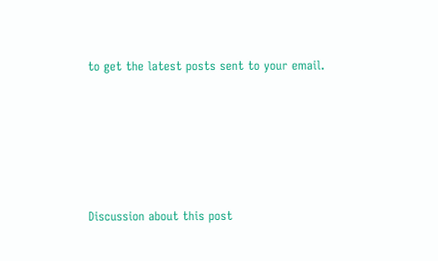to get the latest posts sent to your email.







Discussion about this post